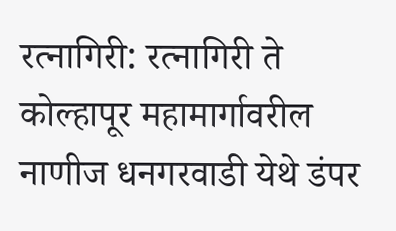रत्नागिरी: रत्नागिरी ते कोल्हापूर महामार्गावरील नाणीज धनगरवाडी येथे डंपर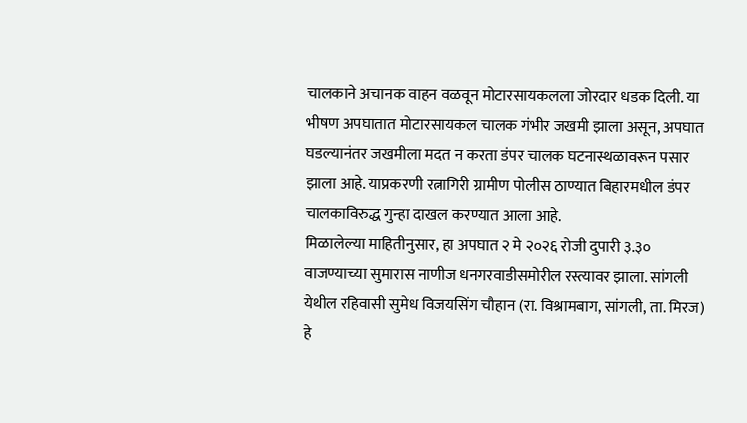चालकाने अचानक वाहन वळवून मोटारसायकलला जोरदार धडक दिली. या भीषण अपघातात मोटारसायकल चालक गंभीर जखमी झाला असून, अपघात घडल्यानंतर जखमीला मदत न करता डंपर चालक घटनास्थळावरून पसार झाला आहे. याप्रकरणी रत्नागिरी ग्रामीण पोलीस ठाण्यात बिहारमधील डंपर चालकाविरुद्ध गुन्हा दाखल करण्यात आला आहे.
मिळालेल्या माहितीनुसार, हा अपघात २ मे २०२६ रोजी दुपारी ३.३० वाजण्याच्या सुमारास नाणीज धनगरवाडीसमोरील रस्त्यावर झाला. सांगली येथील रहिवासी सुमेध विजयसिंग चौहान (रा. विश्रामबाग, सांगली, ता. मिरज) हे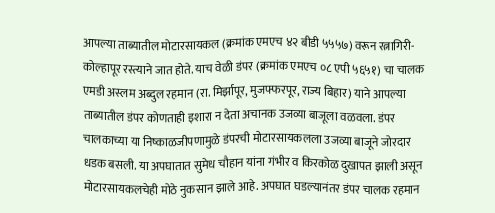आपल्या ताब्यातील मोटारसायकल (क्रमांक एमएच ४२ बीडी ५५५७) वरून रत्नागिरी-कोल्हापूर रस्त्याने जात होते. याच वेळी डंपर (क्रमांक एमएच ०८ एपी ५६५१) चा चालक एमडी अस्लम अब्दुल रहमान (रा. मिर्झापूर, मुजफ्फरपूर, राज्य बिहार) याने आपल्या ताब्यातील डंपर कोणताही इशारा न देता अचानक उजव्या बाजूला वळवला. डंपर चालकाच्या या निष्काळजीपणामुळे डंपरची मोटारसायकलला उजव्या बाजूने जोरदार धडक बसली. या अपघातात सुमेध चौहान यांना गंभीर व किरकोळ दुखापत झाली असून मोटारसायकलचेही मोठे नुकसान झाले आहे. अपघात घडल्यानंतर डंपर चालक रहमान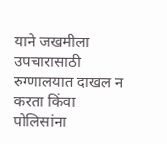याने जखमीला उपचारासाठी रुग्णालयात दाखल न करता किंवा पोलिसांना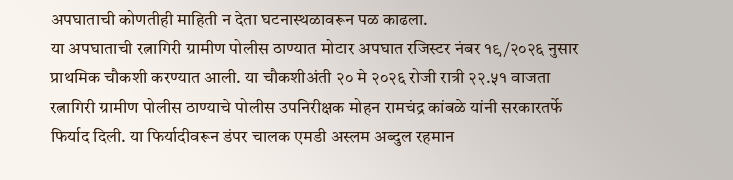अपघाताची कोणतीही माहिती न देता घटनास्थळावरून पळ काढला.
या अपघाताची रत्नागिरी ग्रामीण पोलीस ठाण्यात मोटार अपघात रजिस्टर नंबर १९/२०२६ नुसार प्राथमिक चौकशी करण्यात आली. या चौकशीअंती २० मे २०२६ रोजी रात्री २२.५१ वाजता रत्नागिरी ग्रामीण पोलीस ठाण्याचे पोलीस उपनिरीक्षक मोहन रामचंद्र कांबळे यांनी सरकारतर्फे फिर्याद दिली. या फिर्यादीवरून डंपर चालक एमडी अस्लम अब्दुल रहमान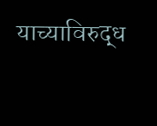याच्याविरुद्ध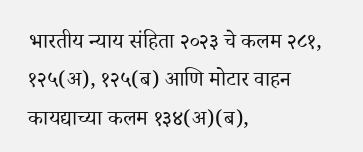भारतीय न्याय संहिता २०२३ चे कलम २८१, १२५(अ), १२५(ब) आणि मोटार वाहन कायद्याच्या कलम १३४(अ)(ब),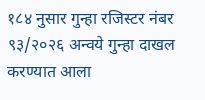१८४ नुसार गुन्हा रजिस्टर नंबर ९३/२०२६ अन्वये गुन्हा दाखल करण्यात आला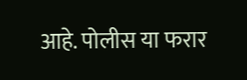आहे. पोलीस या फरार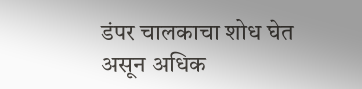डंपर चालकाचा शोध घेत असून अधिक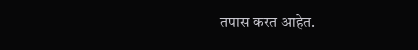तपास करत आहेत.